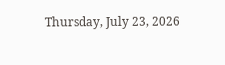Thursday, July 23, 2026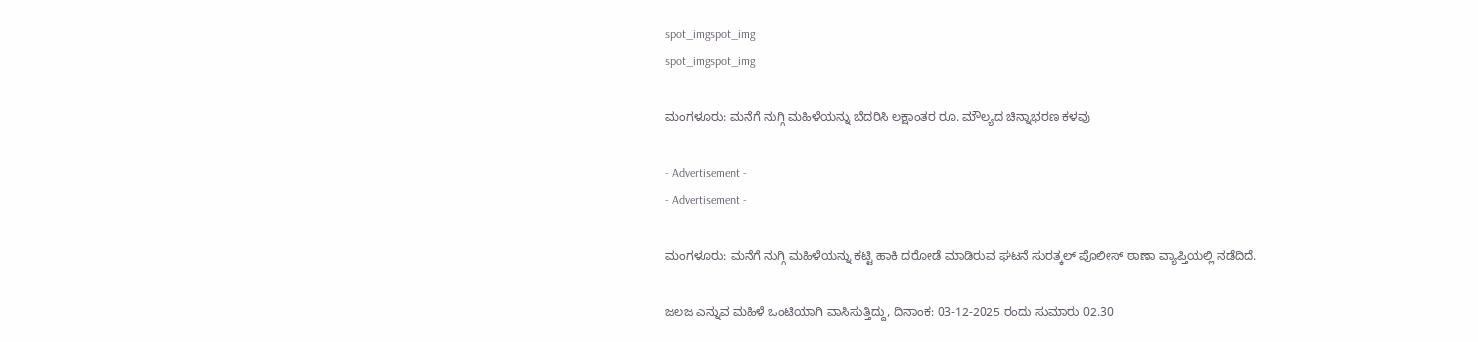spot_imgspot_img
spot_imgspot_img

ಮಂಗಳೂರು: ಮನೆಗೆ ನುಗ್ಗಿ ಮಹಿಳೆಯನ್ನು ಬೆದರಿಸಿ ಲಕ್ಷಾಂತರ ರೂ. ಮೌಲ್ಯದ ಚಿನ್ನಾಭರಣ ಕಳವು

- Advertisement -
- Advertisement -

ಮಂಗಳೂರು: ಮನೆಗೆ ನುಗ್ಗಿ ಮಹಿಳೆಯನ್ನು ಕಟ್ಟಿ ಹಾಕಿ ದರೋಡೆ ಮಾಡಿರುವ ಘಟನೆ ಸುರತ್ಕಲ್ ಪೊಲೀಸ್ ಠಾಣಾ ವ್ಯಾಪ್ತಿಯಲ್ಲಿ ನಡೆದಿದೆ.

ಜಲಜ ಎನ್ನುವ ಮಹಿಳೆ ಒಂಟಿಯಾಗಿ ವಾಸಿಸುತ್ತಿದ್ದು, ದಿನಾಂಕ: 03-12-2025 ರಂದು ಸುಮಾರು 02.30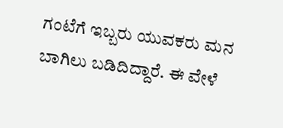ಗಂಟೆಗೆ ಇಬ್ಬರು ಯುವಕರು ಮನ ಬಾಗಿಲು ಬಡಿದಿದ್ದಾರೆ. ಈ ವೇಳೆ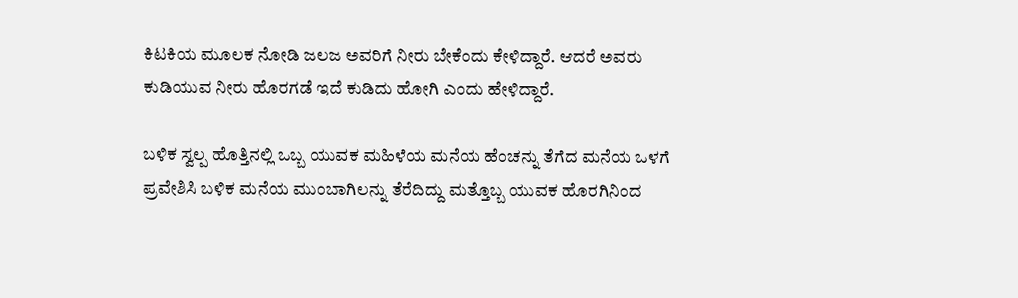ಕಿಟಕಿಯ ಮೂಲಕ ನೋಡಿ ಜಲಜ ಅವರಿಗೆ ನೀರು ಬೇಕೆಂದು ಕೇಳಿದ್ದಾರೆ. ಆದರೆ ಅವರು ಕುಡಿಯುವ ನೀರು ಹೊರಗಡೆ ಇದೆ ಕುಡಿದು ಹೋಗಿ ಎಂದು ಹೇಳಿದ್ದಾರೆ.

ಬಳಿಕ ಸ್ವಲ್ಪ ಹೊತ್ತಿನಲ್ಲಿ ಒಬ್ಬ ಯುವಕ ಮಹಿಳೆಯ ಮನೆಯ ಹೆಂಚನ್ನು ತೆಗೆದ ಮನೆಯ ಒಳಗೆ ಪ್ರವೇಶಿಸಿ ಬಳಿಕ ಮನೆಯ ಮುಂಬಾಗಿಲನ್ನು ತೆರೆದಿದ್ದು ಮತ್ತೊಬ್ಬ ಯುವಕ ಹೊರಗಿನಿಂದ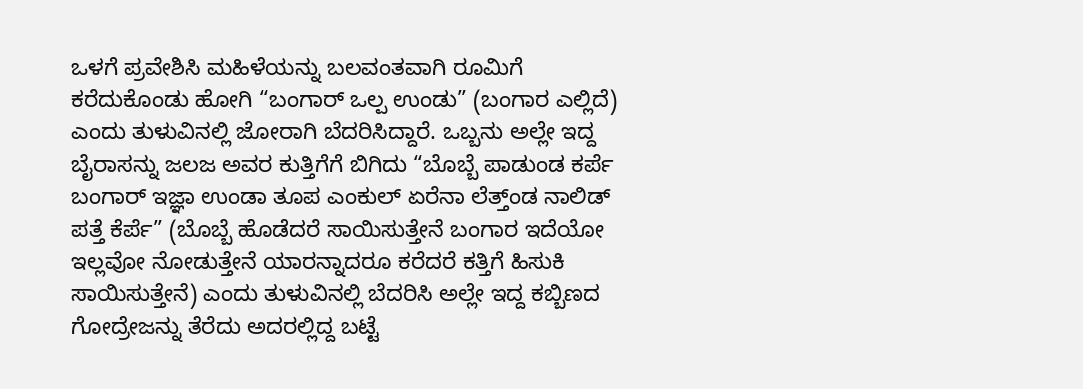ಒಳಗೆ ಪ್ರವೇಶಿಸಿ ಮಹಿಳೆಯನ್ನು ಬಲವಂತವಾಗಿ ರೂಮಿಗೆ ಕರೆದುಕೊಂಡು ಹೋಗಿ “ಬಂಗಾರ್ ಒಲ್ಪ ಉಂಡು” (ಬಂಗಾರ ಎಲ್ಲಿದೆ) ಎಂದು ತುಳುವಿನಲ್ಲಿ ಜೋರಾಗಿ ಬೆದರಿಸಿದ್ದಾರೆ. ಒಬ್ಬನು ಅಲ್ಲೇ ಇದ್ದ ಬೈರಾಸನ್ನು ಜಲಜ ಅವರ ಕುತ್ತಿಗೆಗೆ ಬಿಗಿದು “ಬೊಬ್ಬೆ ಪಾಡುಂಡ ಕರ್ಪೆ ಬಂಗಾರ್ ಇಜ್ಞಾ ಉಂಡಾ ತೂಪ ಎಂಕುಲ್ ಏರೆನಾ ಲೆತ್ತ್ಂಡ ನಾಲಿಡ್ ಪತ್ತೆ ಕೆರ್ಪೆ” (ಬೊಬ್ಬೆ ಹೊಡೆದರೆ ಸಾಯಿಸುತ್ತೇನೆ ಬಂಗಾರ ಇದೆಯೋ ಇಲ್ಲವೋ ನೋಡುತ್ತೇನೆ ಯಾರನ್ನಾದರೂ ಕರೆದರೆ ಕತ್ತಿಗೆ ಹಿಸುಕಿ ಸಾಯಿಸುತ್ತೇನೆ) ಎಂದು ತುಳುವಿನಲ್ಲಿ ಬೆದರಿಸಿ ಅಲ್ಲೇ ಇದ್ದ ಕಬ್ಬಿಣದ ಗೋದ್ರೇಜನ್ನು ತೆರೆದು ಅದರಲ್ಲಿದ್ದ ಬಟ್ಟೆ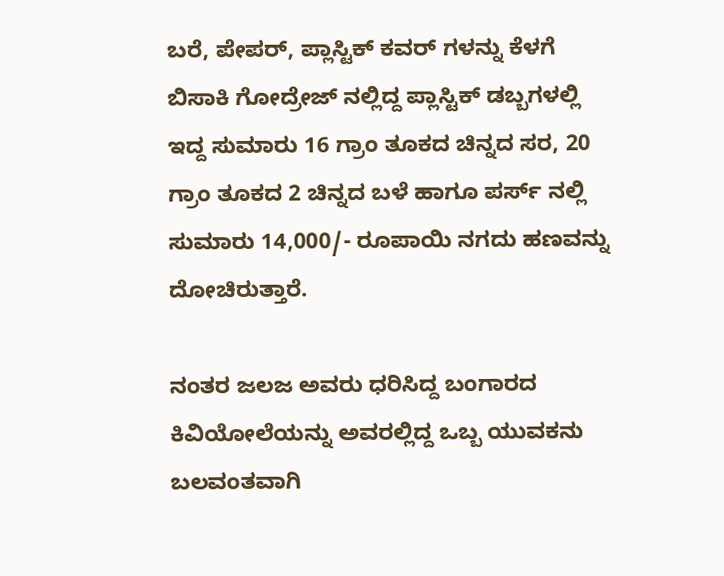ಬರೆ, ಪೇಪರ್, ಪ್ಲಾಸ್ಟಿಕ್ ಕವರ್ ಗಳನ್ನು ಕೆಳಗೆ ಬಿಸಾಕಿ ಗೋದ್ರೇಜ್ ನಲ್ಲಿದ್ದ ಪ್ಲಾಸ್ಟಿಕ್ ಡಬ್ಬಗಳಲ್ಲಿ ಇದ್ದ ಸುಮಾರು 16 ಗ್ರಾಂ ತೂಕದ ಚಿನ್ನದ ಸರ, 20 ಗ್ರಾಂ ತೂಕದ 2 ಚಿನ್ನದ ಬಳೆ ಹಾಗೂ ಪರ್ಸ್ ನಲ್ಲಿ ಸುಮಾರು 14,000/- ರೂಪಾಯಿ ನಗದು ಹಣವನ್ನು ದೋಚಿರುತ್ತಾರೆ.

ನಂತರ ಜಲಜ ಅವರು ಧರಿಸಿದ್ದ ಬಂಗಾರದ ಕಿವಿಯೋಲೆಯನ್ನು ಅವರಲ್ಲಿದ್ದ ಒಬ್ಬ ಯುವಕನು ಬಲವಂತವಾಗಿ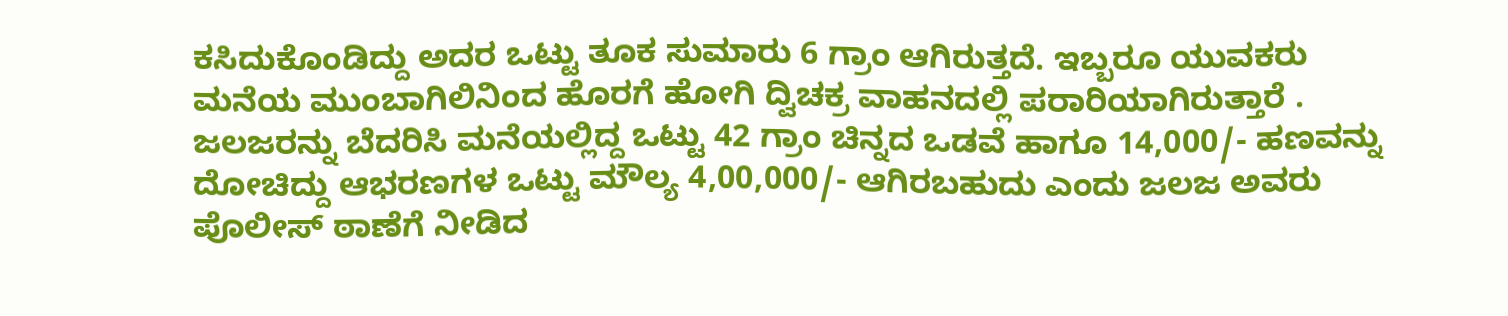ಕಸಿದುಕೊಂಡಿದ್ದು ಅದರ ಒಟ್ಟು ತೂಕ ಸುಮಾರು 6 ಗ್ರಾಂ ಆಗಿರುತ್ತದೆ. ಇಬ್ಬರೂ ಯುವಕರು ಮನೆಯ ಮುಂಬಾಗಿಲಿನಿಂದ ಹೊರಗೆ ಹೋಗಿ ದ್ವಿಚಕ್ರ ವಾಹನದಲ್ಲಿ ಪರಾರಿಯಾಗಿರುತ್ತಾರೆ . ಜಲಜರನ್ನು ಬೆದರಿಸಿ ಮನೆಯಲ್ಲಿದ್ದ ಒಟ್ಟು 42 ಗ್ರಾಂ ಚಿನ್ನದ ಒಡವೆ ಹಾಗೂ 14,000/- ಹಣವನ್ನು ದೋಚಿದ್ದು ಆಭರಣಗಳ ಒಟ್ಟು ಮೌಲ್ಯ 4,00,000/- ಆಗಿರಬಹುದು ಎಂದು ಜಲಜ ಅವರು ಪೊಲೀಸ್ ಠಾಣೆಗೆ ನೀಡಿದ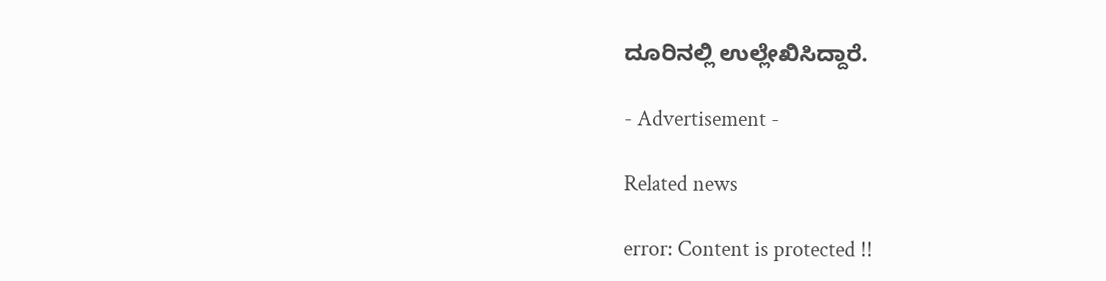ದೂರಿನಲ್ಲಿ ಉಲ್ಲೇಖಿಸಿದ್ದಾರೆ.

- Advertisement -

Related news

error: Content is protected !!